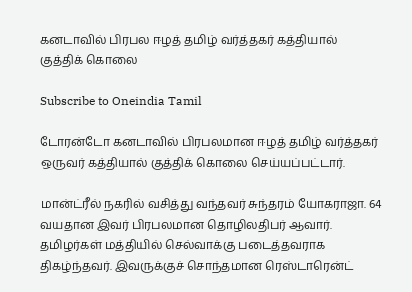கனடாவில் பிரபல ஈழத் தமிழ் வர்த்தகர் கத்தியால் குத்திக் கொலை

Subscribe to Oneindia Tamil

டோரன்டோ கனடாவில் பிரபலமான ஈழத் தமிழ் வர்த்தகர் ஒருவர் கத்தியால் குத்திக் கொலை செய்யப்பட்டார்.

மான்ட்ரீல் நகரில் வசித்து வந்தவர் சுந்தரம் யோகராஜா. 64 வயதான இவர் பிரபலமான தொழிலதிபர் ஆவார். தமிழர்கள் மத்தியில் செல்வாக்கு படைத்தவராக திகழ்ந்தவர். இவருக்குச் சொந்தமான ரெஸ்டாரென்ட்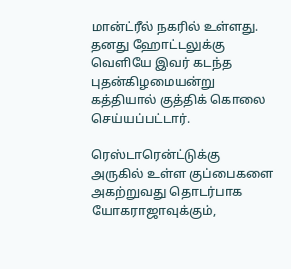மான்ட்ரீல் நகரில் உள்ளது. தனது ஹோட்டலுக்கு வெளியே இவர் கடந்த புதன்கிழமையன்று கத்தியால் குத்திக் கொலை செய்யப்பட்டார்.

ரெஸ்டாரென்ட்டுக்கு அருகில் உள்ள குப்பைகளை அகற்றுவது தொடர்பாக யோகராஜாவுக்கும்,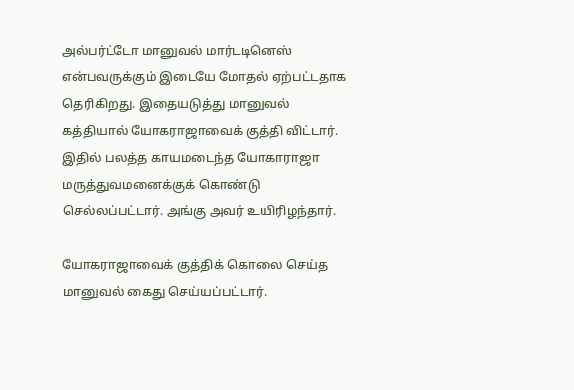அல்பர்ட்டோ மானுவல் மார்டடினெஸ் என்பவருக்கும் இடையே மோதல் ஏற்பட்டதாக தெரிகிறது. இதையடுத்து மானுவல் கத்தியால் யோகராஜாவைக் குத்தி விட்டார். இதில் பலத்த காயமடைந்த யோகாராஜா மருத்துவமனைக்குக் கொண்டு செல்லப்பட்டார். அங்கு அவர் உயிரிழந்தார்.

யோகராஜாவைக் குத்திக் கொலை செய்த மானுவல் கைது செய்யப்பட்டார்.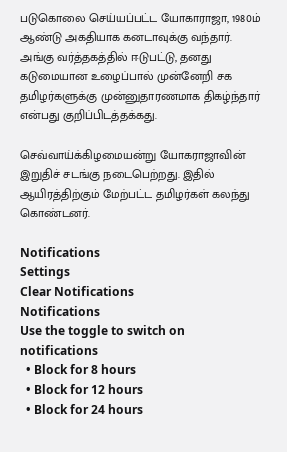படுகொலை செய்யப்பட்ட யோகாராஜா, 1980ம் ஆண்டு அகதியாக கனடாவுக்கு வந்தார். அங்கு வர்த்தகத்தில் ஈடுபட்டு, தனது கடுமையான உழைப்பால் முன்னேறி சக தமிழர்களுக்கு முன்னுதாரணமாக திகழ்ந்தார் என்பது குறிப்பிடத்தக்கது.

செவ்வாய்க்கிழமையன்று யோகராஜாவின் இறுதிச் சடங்கு நடைபெற்றது. இதில் ஆயிரத்திற்கும் மேற்பட்ட தமிழர்கள் கலந்து கொண்டனர்.

Notifications
Settings
Clear Notifications
Notifications
Use the toggle to switch on notifications
  • Block for 8 hours
  • Block for 12 hours
  • Block for 24 hours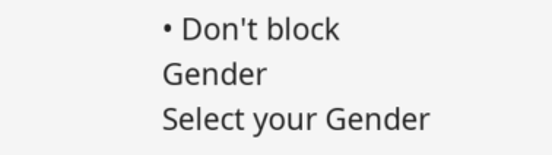• Don't block
Gender
Select your Gender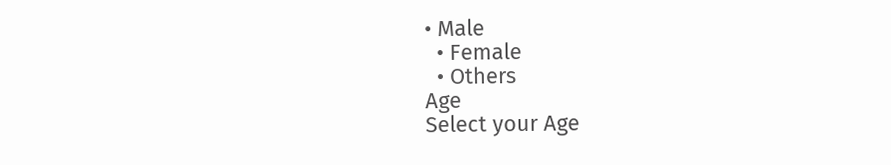• Male
  • Female
  • Others
Age
Select your Age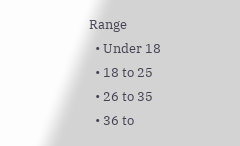Range
  • Under 18
  • 18 to 25
  • 26 to 35
  • 36 to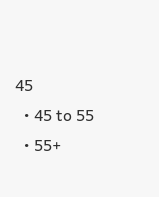45
  • 45 to 55
  • 55+